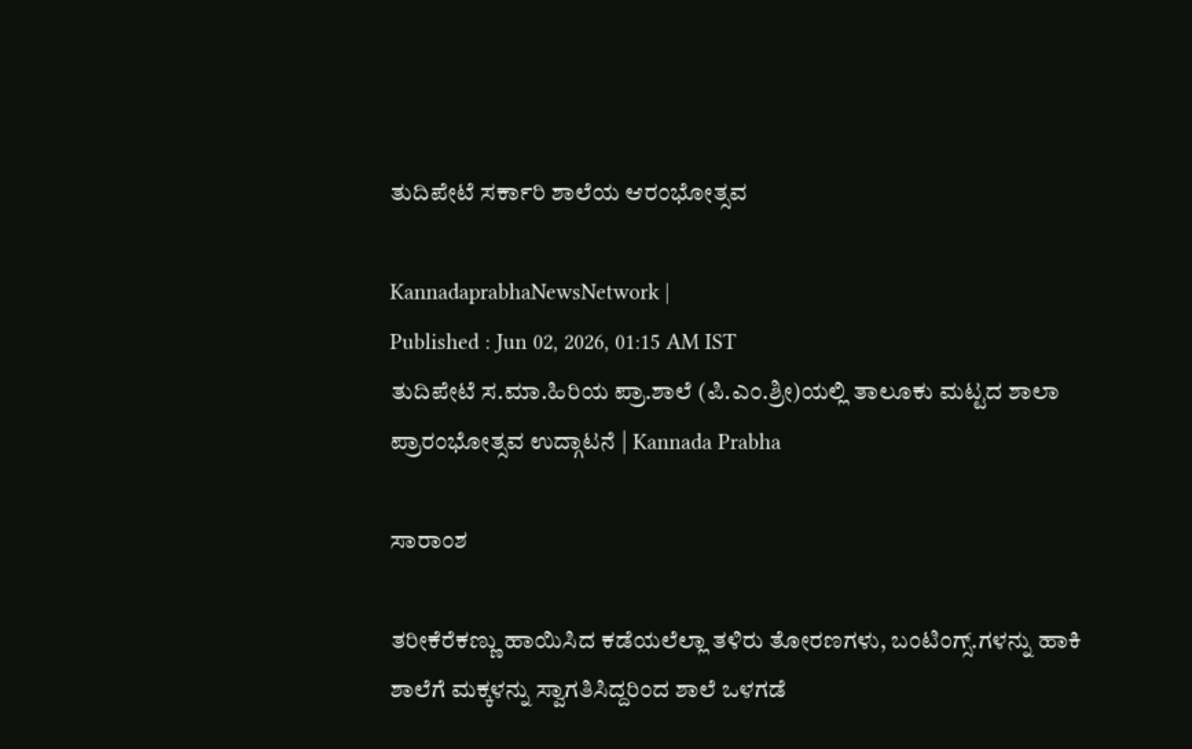ತುದಿಪೇಟೆ ಸರ್ಕಾರಿ ಶಾಲೆಯ ಆರಂಭೋತ್ಸವ

KannadaprabhaNewsNetwork |
Published : Jun 02, 2026, 01:15 AM IST
ತುದಿಪೇಟೆ ಸ.ಮಾ.ಹಿರಿಯ ಪ್ರಾ.ಶಾಲೆ (ಪಿ.ಎಂ.ಶ್ರೀ)ಯಲ್ಲಿ ತಾಲೂಕು ಮಟ್ಟದ ಶಾಲಾ ಪ್ರಾರಂಭೋತ್ಸವ ಉದ್ಗಾಟನೆ | Kannada Prabha

ಸಾರಾಂಶ

ತರೀಕೆರೆಕಣ್ಣು ಹಾಯಿಸಿದ ಕಡೆಯಲೆಲ್ಲಾ ತಳಿರು ತೋರಣಗಳು, ಬಂಟಿಂಗ್ಸ್.ಗಳನ್ನು ಹಾಕಿ ಶಾಲೆಗೆ ಮಕ್ಕಳನ್ನು ಸ್ವಾಗತಿಸಿದ್ದರಿಂದ ಶಾಲೆ ಒಳಗಡೆ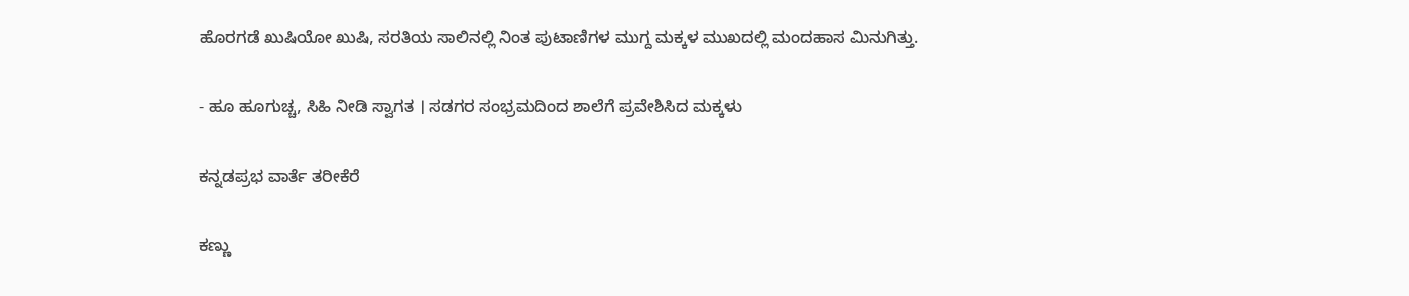ಹೊರಗಡೆ ಖುಷಿಯೋ ಖುಷಿ, ಸರತಿಯ ಸಾಲಿನಲ್ಲಿ ನಿಂತ ಪುಟಾಣಿಗಳ ಮುಗ್ದ ಮಕ್ಕಳ ಮುಖದಲ್ಲಿ ಮಂದಹಾಸ ಮಿನುಗಿತ್ತು.

- ಹೂ ಹೂಗುಚ್ಚ, ಸಿಹಿ ನೀಡಿ ಸ್ವಾಗತ । ಸಡಗರ ಸಂಭ್ರಮದಿಂದ ಶಾಲೆಗೆ ಪ್ರವೇಶಿಸಿದ ಮಕ್ಕಳು

ಕನ್ನಡಪ್ರಭ ವಾರ್ತೆ ತರೀಕೆರೆ

ಕಣ್ಣು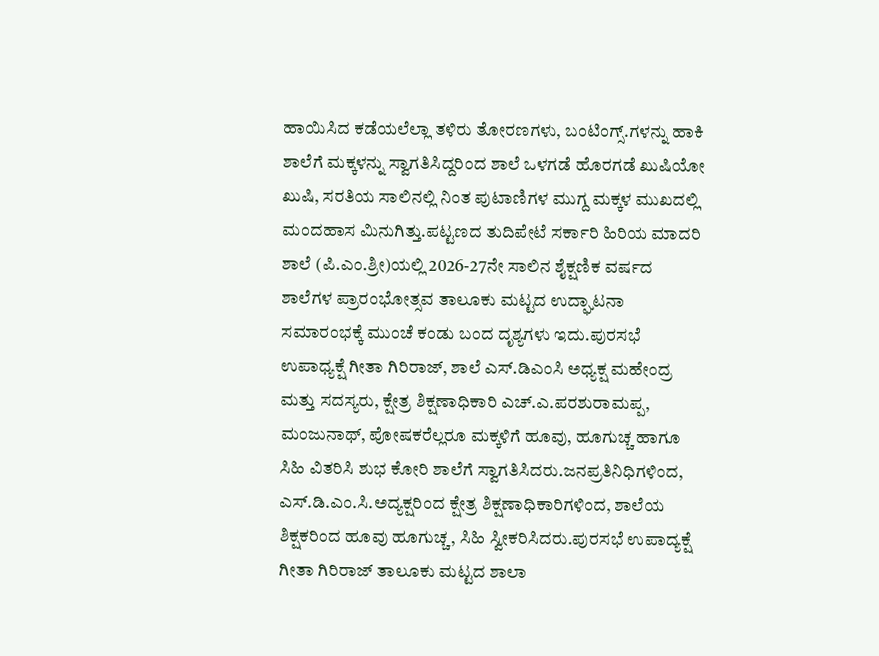ಹಾಯಿಸಿದ ಕಡೆಯಲೆಲ್ಲಾ ತಳಿರು ತೋರಣಗಳು, ಬಂಟಿಂಗ್ಸ್.ಗಳನ್ನು ಹಾಕಿ ಶಾಲೆಗೆ ಮಕ್ಕಳನ್ನು ಸ್ವಾಗತಿಸಿದ್ದರಿಂದ ಶಾಲೆ ಒಳಗಡೆ ಹೊರಗಡೆ ಖುಷಿಯೋ ಖುಷಿ, ಸರತಿಯ ಸಾಲಿನಲ್ಲಿ ನಿಂತ ಪುಟಾಣಿಗಳ ಮುಗ್ದ ಮಕ್ಕಳ ಮುಖದಲ್ಲಿ ಮಂದಹಾಸ ಮಿನುಗಿತ್ತು.ಪಟ್ಟಣದ ತುದಿಪೇಟೆ ಸರ್ಕಾರಿ ಹಿರಿಯ ಮಾದರಿ ಶಾಲೆ (ಪಿ.ಎಂ.ಶ್ರೀ)ಯಲ್ಲಿ 2026-27ನೇ ಸಾಲಿನ ಶೈಕ್ಷಣಿಕ ವರ್ಷದ ಶಾಲೆಗಳ ಪ್ರಾರಂಭೋತ್ಸವ ತಾಲೂಕು ಮಟ್ಟದ ಉದ್ಘಾಟನಾ ಸಮಾರಂಭಕ್ಕೆ ಮುಂಚೆ ಕಂಡು ಬಂದ ದೃಶ್ಯಗಳು ಇದು.ಪುರಸಭೆ ಉಪಾಧ್ಯಕ್ಷೆ ಗೀತಾ ಗಿರಿರಾಜ್, ಶಾಲೆ ಎಸ್.ಡಿಎಂಸಿ ಅಧ್ಯಕ್ಷ ಮಹೇಂದ್ರ ಮತ್ತು ಸದಸ್ಯರು, ಕ್ಷೇತ್ರ ಶಿಕ್ಷಣಾಧಿಕಾರಿ ಎಚ್.ಎ.ಪರಶುರಾಮಪ್ಪ, ಮಂಜುನಾಥ್, ಪೋಷಕರೆಲ್ಲರೂ ಮಕ್ಕಳಿಗೆ ಹೂವು, ಹೂಗುಚ್ಚ ಹಾಗೂ ಸಿಹಿ ವಿತರಿಸಿ ಶುಭ ಕೋರಿ ಶಾಲೆಗೆ ಸ್ವಾಗತಿಸಿದರು.ಜನಪ್ರತಿನಿಧಿಗಳಿಂದ, ಎಸ್.ಡಿ.ಎಂ.ಸಿ.ಅದ್ಯಕ್ಷರಿಂದ ಕ್ಷೇತ್ರ ಶಿಕ್ಷಣಾಧಿಕಾರಿಗಳಿಂದ, ಶಾಲೆಯ ಶಿಕ್ಷಕರಿಂದ ಹೂವು ಹೂಗುಚ್ಚ, ಸಿಹಿ ಸ್ವೀಕರಿಸಿದರು.ಪುರಸಭೆ ಉಪಾದ್ಯಕ್ಷೆ ಗೀತಾ ಗಿರಿರಾಜ್ ತಾಲೂಕು ಮಟ್ಟದ ಶಾಲಾ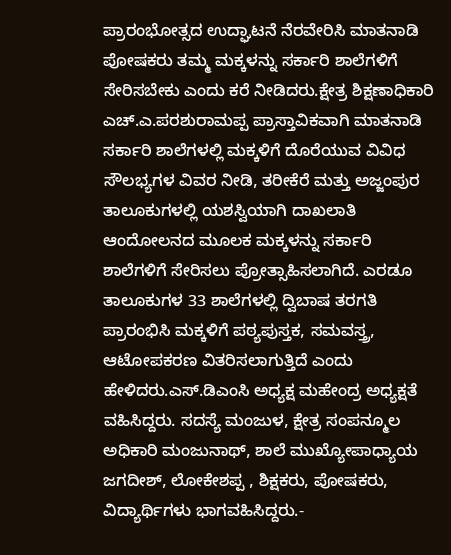ಪ್ರಾರಂಭೋತ್ಸದ ಉದ್ಘಾಟನೆ ನೆರವೇರಿಸಿ ಮಾತನಾಡಿ ಪೋಷಕರು ತಮ್ಮ ಮಕ್ಕಳನ್ನು ಸರ್ಕಾರಿ ಶಾಲೆಗಳಿಗೆ ಸೇರಿಸಬೇಕು ಎಂದು ಕರೆ ನೀಡಿದರು.ಕ್ಷೇತ್ರ ಶಿಕ್ಷಣಾಧಿಕಾರಿ ಎಚ್.ಎ.ಪರಶುರಾಮಪ್ಪ ಪ್ರಾಸ್ತಾವಿಕವಾಗಿ ಮಾತನಾಡಿ ಸರ್ಕಾರಿ ಶಾಲೆಗಳಲ್ಲಿ ಮಕ್ಕಳಿಗೆ ದೊರೆಯುವ ವಿವಿಧ ಸೌಲಭ್ಯಗಳ ವಿವರ ನೀಡಿ, ತರೀಕೆರೆ ಮತ್ತು ಅಜ್ಜಂಪುರ ತಾಲೂಕುಗಳಲ್ಲಿ ಯಶಸ್ವಿಯಾಗಿ ದಾಖಲಾತಿ ಆಂದೋಲನದ ಮೂಲಕ ಮಕ್ಕಳನ್ನು ಸರ್ಕಾರಿ ಶಾಲೆಗಳಿಗೆ ಸೇರಿಸಲು ಪ್ರೋತ್ಸಾಹಿಸಲಾಗಿದೆ. ಎರಡೂ ತಾಲೂಕುಗಳ 33 ಶಾಲೆಗಳಲ್ಲಿ ದ್ವಿಬಾಷ ತರಗತಿ ಪ್ರಾರಂಭಿಸಿ ಮಕ್ಕಳಿಗೆ ಪಠ್ಯಪುಸ್ತಕ, ಸಮವಸ್ತ್ರ, ಆಟೋಪಕರಣ ವಿತರಿಸಲಾಗುತ್ತಿದೆ ಎಂದು ಹೇಳಿದರು.ಎಸ್.ಡಿಎಂಸಿ ಅಧ್ಯಕ್ಷ ಮಹೇಂದ್ರ ಅಧ್ಯಕ್ಷತೆ ವಹಿಸಿದ್ದರು. ಸದಸ್ಯೆ ಮಂಜುಳ, ಕ್ಷೇತ್ರ ಸಂಪನ್ಮೂಲ ಅಧಿಕಾರಿ ಮಂಜುನಾಥ್, ಶಾಲೆ ಮುಖ್ಯೋಪಾಧ್ಯಾಯ ಜಗದೀಶ್, ಲೋಕೇಶಪ್ಪ , ಶಿಕ್ಷಕರು, ಪೋಷಕರು, ವಿದ್ಯಾರ್ಥಿಗಳು ಭಾಗವಹಿಸಿದ್ದರು.-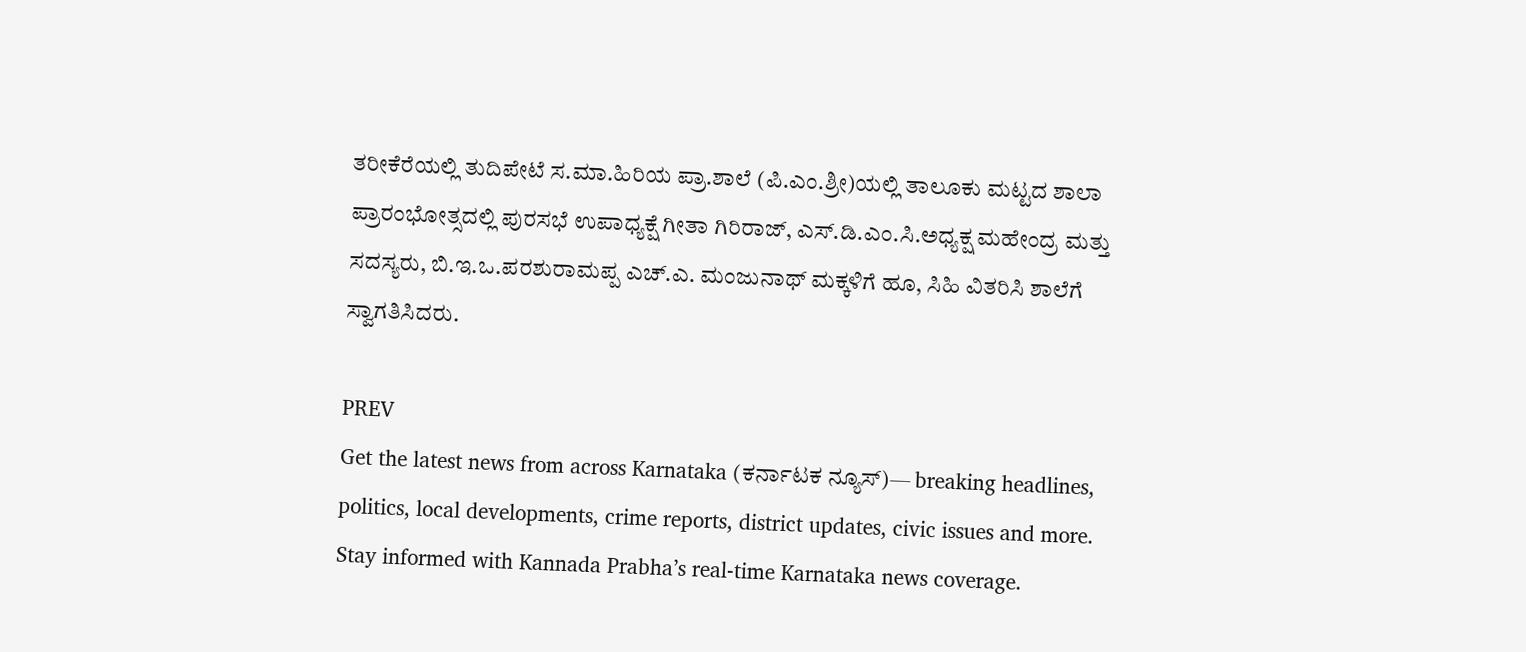ತರೀಕೆರೆಯಲ್ಲಿ ತುದಿಪೇಟೆ ಸ.ಮಾ.ಹಿರಿಯ ಪ್ರಾ.ಶಾಲೆ (ಪಿ.ಎಂ.ಶ್ರೀ)ಯಲ್ಲಿ ತಾಲೂಕು ಮಟ್ಟದ ಶಾಲಾ ಪ್ರಾರಂಭೋತ್ಸದಲ್ಲಿ ಪುರಸಭೆ ಉಪಾಧ್ಯಕ್ಷೆ ಗೀತಾ ಗಿರಿರಾಜ್, ಎಸ್.ಡಿ.ಎಂ.ಸಿ.ಅಧ್ಯಕ್ಷ ಮಹೇಂದ್ರ ಮತ್ತು ಸದಸ್ಯರು, ಬಿ.ಇ.ಒ.ಪರಶುರಾಮಪ್ಪ ಎಚ್.ಎ. ಮಂಜುನಾಥ್ ಮಕ್ಕಳಿಗೆ ಹೂ, ಸಿಹಿ ವಿತರಿಸಿ ಶಾಲೆಗೆ ಸ್ವಾಗತಿಸಿದರು.

PREV
Get the latest news from across Karnataka (ಕರ್ನಾಟಕ ನ್ಯೂಸ್)— breaking headlines, politics, local developments, crime reports, district updates, civic issues and more. Stay informed with Kannada Prabha’s real‑time Karnataka news coverage.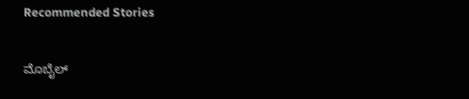Recommended Stories

ಮೊಬೈಲ್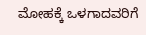ಮೋಹಕ್ಕೆ ಒಳಗಾದವರಿಗೆ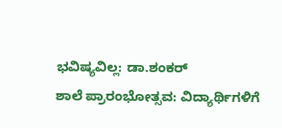ಭವಿಷ್ಯವಿಲ್ಲ: ಡಾ.ಶಂಕರ್
ಶಾಲೆ ಪ್ರಾರಂಭೋತ್ಸವ: ವಿದ್ಯಾರ್ಥಿಗಳಿಗೆ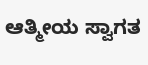ಆತ್ಮೀಯ ಸ್ವಾಗತ